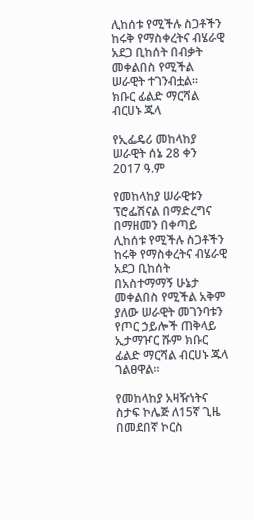ሊከሰቱ የሚችሉ ስጋቶችን ከሩቅ የማስቀረትና ብሄራዊ አደጋ ቢከሰት በብቃት መቀልበስ የሚችል ሠራዊት ተገንብቷል።   ክቡር ፊልድ ማርሻል ብርሀኑ ጁላ

የኢፌዴሪ መከላከያ ሠራዊት ሰኔ 28 ቀን 2017 ዓ.ም

የመከላከያ ሠራዊቱን ፕሮፌሽናል በማድረግና በማዘመን በቀጣይ ሊከሰቱ የሚችሉ ስጋቶችን ከሩቅ የማስቀረትና ብሄራዊ አደጋ ቢከሰት በአስተማማኝ ሁኔታ መቀልበስ የሚችል አቅም ያለው ሠራዊት መገንባቱን የጦር ኃይሎች ጠቅላይ ኢታማዦር ሹም ክቡር ፊልድ ማርሻል ብርሀኑ ጁላ ገልፀዋል።

የመከላከያ አዛዥነትና ስታፍ ኮሌጅ ለ15ኛ ጊዜ በመደበኛ ኮርስ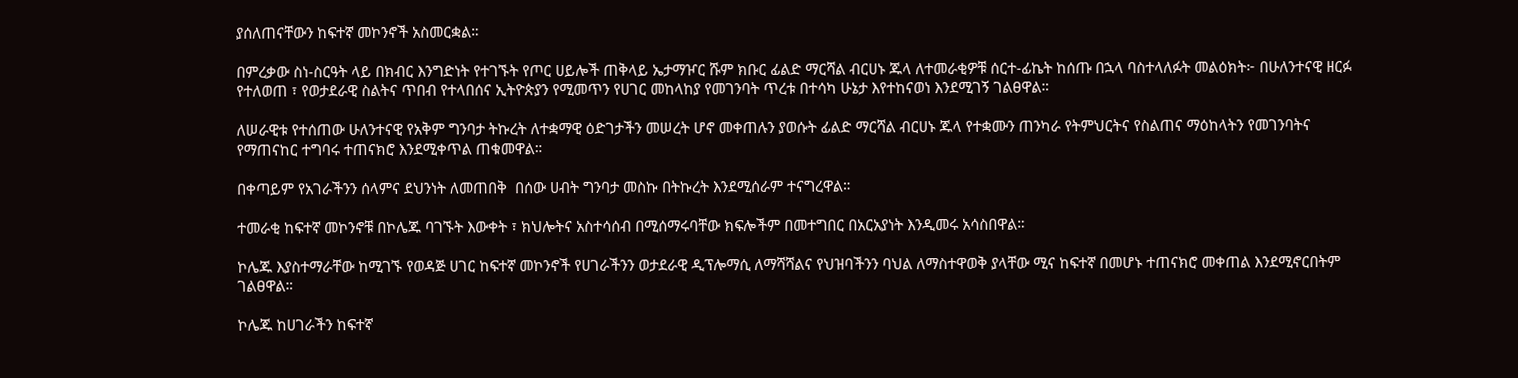ያሰለጠናቸውን ከፍተኛ መኮንኖች አስመርቋል።

በምረቃው ስነ-ስርዓት ላይ በክብር እንግድነት የተገኙት የጦር ሀይሎች ጠቅላይ ኤታማዦር ሹም ክቡር ፊልድ ማርሻል ብርሀኑ ጁላ ለተመራቂዎቹ ሰርተ-ፊኬት ከሰጡ በኋላ ባስተላለፉት መልዕክት፦ በሁለንተናዊ ዘርፉ የተለወጠ ፣ የወታደራዊ ስልትና ጥበብ የተላበሰና ኢትዮጵያን የሚመጥን የሀገር መከላከያ የመገንባት ጥረቱ በተሳካ ሁኔታ እየተከናወነ እንደሚገኝ ገልፀዋል።

ለሠራዊቱ የተሰጠው ሁለንተናዊ የአቅም ግንባታ ትኩረት ለተቋማዊ ዕድገታችን መሠረት ሆኖ መቀጠሉን ያወሱት ፊልድ ማርሻል ብርሀኑ ጁላ የተቋሙን ጠንካራ የትምህርትና የስልጠና ማዕከላትን የመገንባትና የማጠናከር ተግባሩ ተጠናክሮ እንደሚቀጥል ጠቁመዋል።

በቀጣይም የአገራችንን ሰላምና ደህንነት ለመጠበቅ  በሰው ሀብት ግንባታ መስኩ በትኩረት እንደሚሰራም ተናግረዋል።

ተመራቂ ከፍተኛ መኮንኖቹ በኮሌጁ ባገኙት እውቀት ፣ ክህሎትና አስተሳሰብ በሚሰማሩባቸው ክፍሎችም በመተግበር በአርአያነት እንዲመሩ አሳስበዋል።

ኮሌጁ እያስተማራቸው ከሚገኙ የወዳጅ ሀገር ከፍተኛ መኮንኖች የሀገራችንን ወታደራዊ ዲፕሎማሲ ለማሻሻልና የህዝባችንን ባህል ለማስተዋወቅ ያላቸው ሚና ከፍተኛ በመሆኑ ተጠናክሮ መቀጠል እንደሚኖርበትም ገልፀዋል።

ኮሌጁ ከሀገራችን ከፍተኛ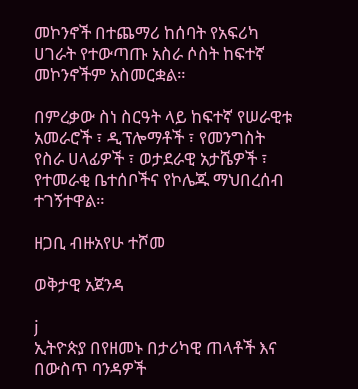መኮንኖች በተጨማሪ ከሰባት የአፍሪካ ሀገራት የተውጣጡ አስራ ሶስት ከፍተኛ መኮንኖችም አስመርቋል።

በምረቃው ስነ ስርዓት ላይ ከፍተኛ የሠራዊቱ አመራሮች ፣ ዲፕሎማቶች ፣ የመንግስት የስራ ሀላፊዎች ፣ ወታደራዊ አታሼዎች ፣ የተመራቂ ቤተሰቦችና የኮሌጁ ማህበረሰብ ተገኝተዋል።

ዘጋቢ ብዙአየሁ ተሾመ

ወቅታዊ አጀንዳ

j
ኢትዮጵያ በየዘመኑ በታሪካዊ ጠላቶች እና በውስጥ ባንዳዎች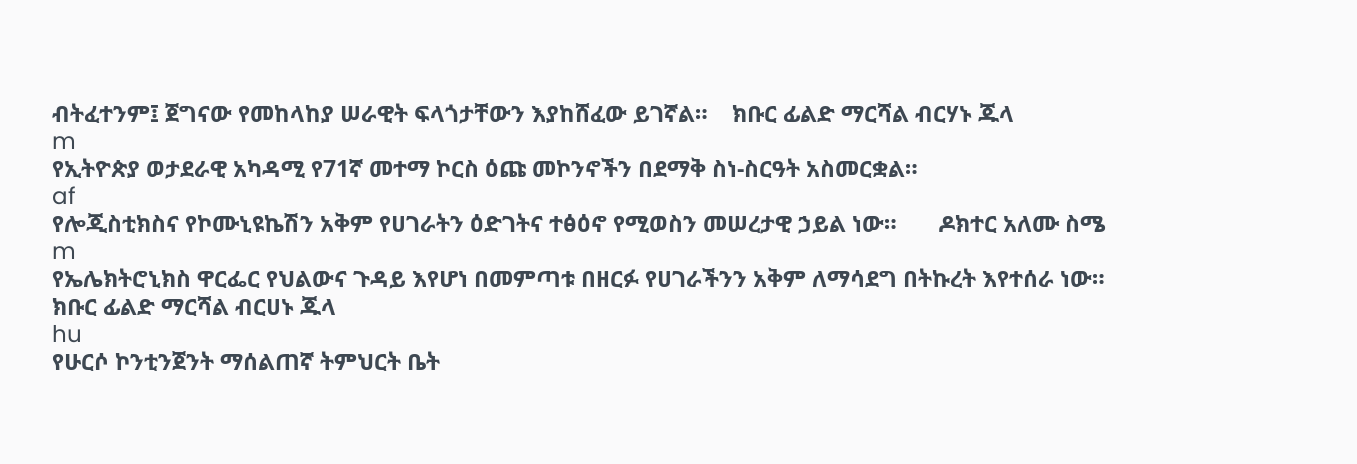ብትፈተንም፤ ጀግናው የመከላከያ ሠራዊት ፍላጎታቸውን እያከሸፈው ይገኛል።    ክቡር ፊልድ ማርሻል ብርሃኑ ጁላ
m
የኢትዮጵያ ወታደራዊ አካዳሚ የ71ኛ መተማ ኮርስ ዕጩ መኮንኖችን በደማቅ ስነ-ስርዓት አስመርቋል።
af
የሎጂስቲክስና የኮሙኒዩኬሽን አቅም የሀገራትን ዕድገትና ተፅዕኖ የሚወስን መሠረታዊ ኃይል ነው።       ዶክተር አለሙ ስሜ
m
የኤሌክትሮኒክስ ዋርፌር የህልውና ጉዳይ እየሆነ በመምጣቱ በዘርፉ የሀገራችንን አቅም ለማሳደግ በትኩረት እየተሰራ ነው።    ክቡር ፊልድ ማርሻል ብርሀኑ ጁላ
hu
የሁርሶ ኮንቲንጀንት ማሰልጠኛ ትምህርት ቤት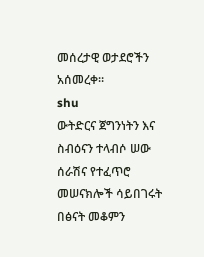መሰረታዊ ወታደሮችን አሰመረቀ።
shu
ውትድርና ጀግንነትን እና ስብዕናን ተላብሶ ሠው ሰራሽና የተፈጥሮ መሠናክሎች ሳይበገሩት በፅናት መቆምን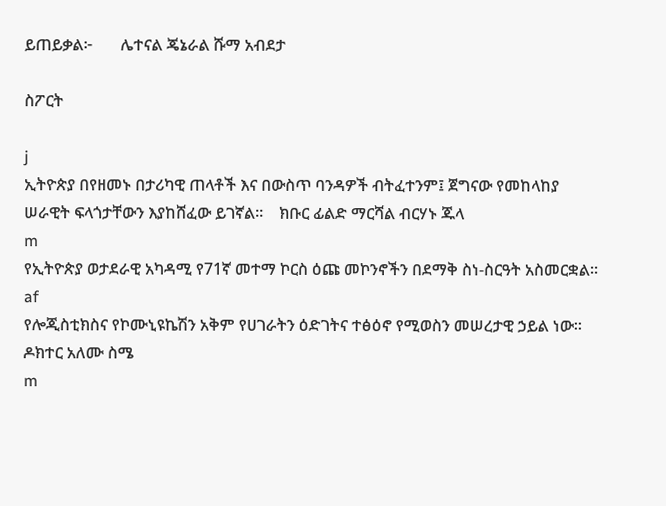ይጠይቃል፦       ሌተናል ጄኔራል ሹማ አብደታ

ስፖርት

j
ኢትዮጵያ በየዘመኑ በታሪካዊ ጠላቶች እና በውስጥ ባንዳዎች ብትፈተንም፤ ጀግናው የመከላከያ ሠራዊት ፍላጎታቸውን እያከሸፈው ይገኛል።    ክቡር ፊልድ ማርሻል ብርሃኑ ጁላ
m
የኢትዮጵያ ወታደራዊ አካዳሚ የ71ኛ መተማ ኮርስ ዕጩ መኮንኖችን በደማቅ ስነ-ስርዓት አስመርቋል።
af
የሎጂስቲክስና የኮሙኒዩኬሽን አቅም የሀገራትን ዕድገትና ተፅዕኖ የሚወስን መሠረታዊ ኃይል ነው።       ዶክተር አለሙ ስሜ
m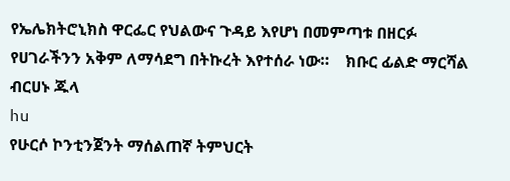የኤሌክትሮኒክስ ዋርፌር የህልውና ጉዳይ እየሆነ በመምጣቱ በዘርፉ የሀገራችንን አቅም ለማሳደግ በትኩረት እየተሰራ ነው።    ክቡር ፊልድ ማርሻል ብርሀኑ ጁላ
hu
የሁርሶ ኮንቲንጀንት ማሰልጠኛ ትምህርት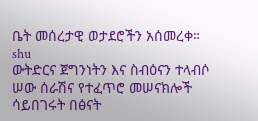ቤት መሰረታዊ ወታደሮችን አሰመረቀ።
shu
ውትድርና ጀግንነትን እና ስብዕናን ተላብሶ ሠው ሰራሽና የተፈጥሮ መሠናክሎች ሳይበገሩት በፅናት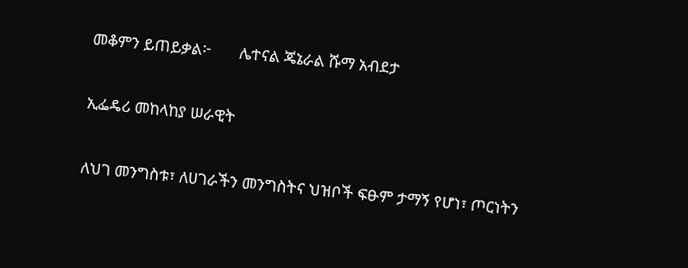መቆምን ይጠይቃል፦       ሌተናል ጄኔራል ሹማ አብደታ

ኢፌዴሪ መከላከያ ሠራዊት

ለህገ መንግስቱ፣ ለሀገራችን መንግስትና ህዝቦች ፍፁም ታማኝ የሆነ፣ ጦርነትን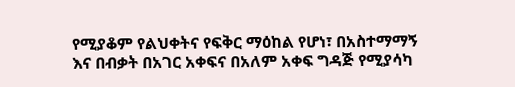የሚያቆም የልህቀትና የፍቅር ማዕከል የሆነ፣ በአስተማማኝ እና በብቃት በአገር አቀፍና በአለም አቀፍ ግዳጅ የሚያሳካ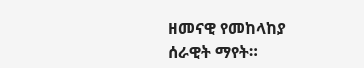ዘመናዊ የመከላከያ ሰራዊት ማየት።